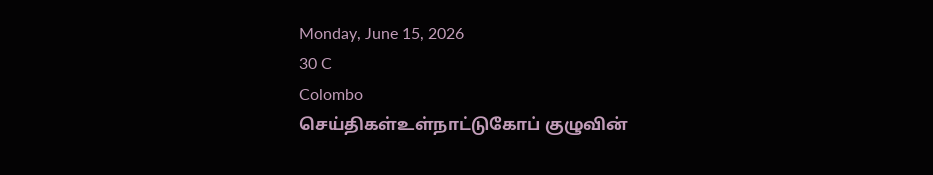Monday, June 15, 2026
30 C
Colombo
செய்திகள்உள்நாட்டுகோப் குழுவின்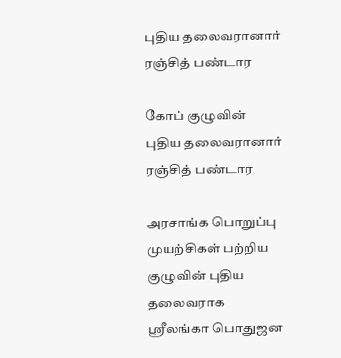புதிய தலைவரானார் ரஞ்சித் பண்டார

கோப் குழுவின் புதிய தலைவரானார் ரஞ்சித் பண்டார

அரசாங்க பொறுப்பு முயற்சிகள் பற்றிய குழுவின் புதிய தலைவராக ஸ்ரீலங்கா பொதுஜன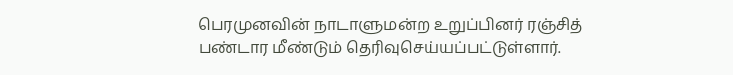பெரமுனவின் நாடாளுமன்ற உறுப்பினர் ரஞ்சித் பண்டார மீண்டும் தெரிவுசெய்யப்பட்டுள்ளார்.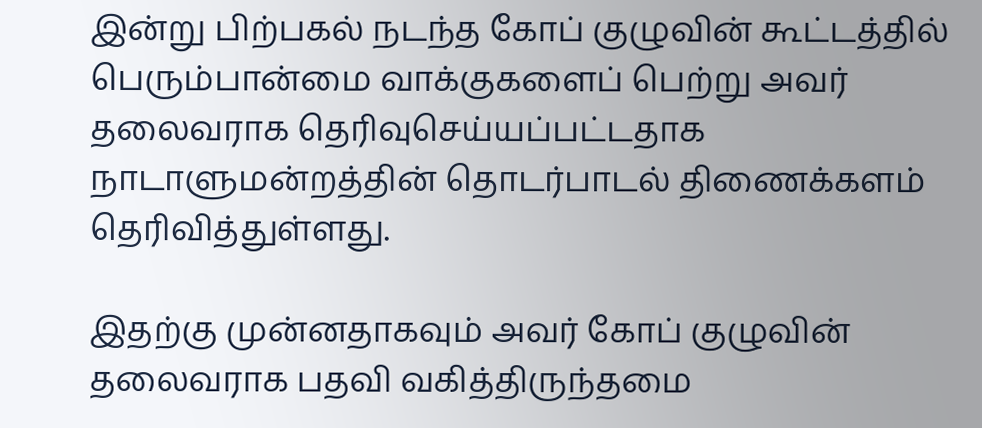இன்று பிற்பகல் நடந்த கோப் குழுவின் கூட்டத்தில் பெரும்பான்மை வாக்குகளைப் பெற்று அவர் தலைவராக தெரிவுசெய்யப்பட்டதாக நாடாளுமன்றத்தின் தொடர்பாடல் திணைக்களம் தெரிவித்துள்ளது.

இதற்கு முன்னதாகவும் அவர் கோப் குழுவின் தலைவராக பதவி வகித்திருந்தமை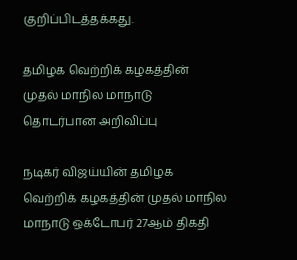குறிப்பிடத்தக்கது.

தமிழக வெற்றிக் கழகத்தின் முதல் மாநில மாநாடு தொடர்பான அறிவிப்பு

நடிகர் விஜய்யின் தமிழக வெற்றிக் கழகத்தின் முதல் மாநில மாநாடு ஒக்டோபர் 27ஆம் திகதி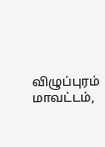விழுப்புரம் மாவட்டம்,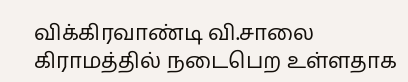விக்கிரவாண்டி வி.சாலை கிராமத்தில் நடைபெற உள்ளதாக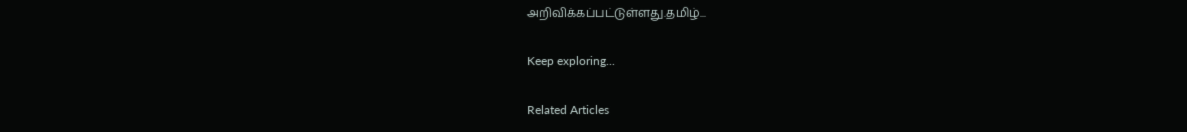அறிவிக்கப்பட்டுள்ளது.தமிழ்...

Keep exploring...

Related Articles